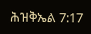ሕዝቅኤል 7:17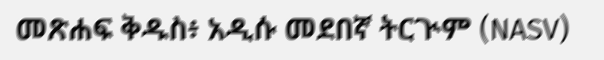መጽሐፍ ቅዱስ፥ አዲሱ መደበኛ ትርጒም (NASV)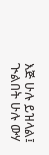እጅ ሁሉ ይዝላል፤ ጒልበት ሁሉ ውሃ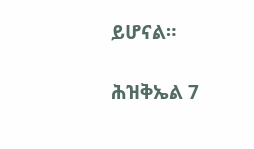ይሆናል።

ሕዝቅኤል 7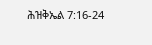ሕዝቅኤል 7:16-24